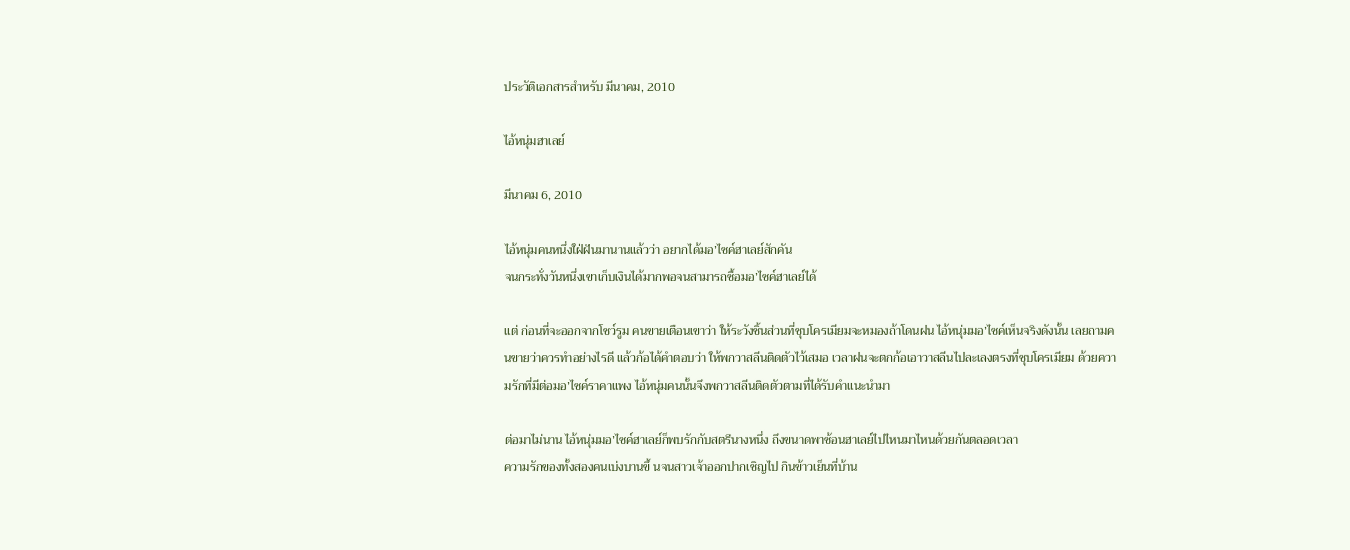ประวัติเอกสารสำหรับ มีนาคม, 2010

ไอ้หนุ่มฮาเลย์

มีนาคม 6, 2010

ไอ้หนุ่มคนหนึ่งใฝ่ฝันมานานแล้วว่า อยากได้มอ’ไซค์ฮาเลย์สักคัน
จนกระทั่งวันหนึ่งเขาเก็บเงินได้มากพอจนสามารถซื้อมอ’ไซค์ฮาเลย์ได้

แต่ ก่อนที่จะออกจากโชว์รูม คนขายเตือนเขาว่า ให้ระวังชิ้นส่วนที่ชุบโครเมียมจะหมองถ้าโดนฝน ไอ้หนุ่มมอ’ไซค์เห็นจริงดังนั้น เลยถามคนขายว่าควรทำอย่างไรดี แล้วก้อได้คำตอบว่า ให้พกวาสลีนติดตัวไว้เสมอ เวลาฝนจะตกก้อเอาวาสลีนไปละเลงตรงที่ชุบโครเมียม ด้วยความรักที่มีต่อมอ’ไซค์ราคาแพง ไอ้หนุ่มคนนั้นจึงพกวาสลีนติดตัวตามที่ได้รับคำแนะนำมา

ต่อมาไม่นาน ไอ้หนุ่มมอ’ไซค์ฮาเลย์ก็พบรักกับสตรีนางหนึ่ง ถึงขนาดพาซ้อนฮาเลย์ไปไหนมาไหนด้วยกันตลอดเวลา
ความรักของทั้งสองคนเบ่งบานขึ้ นจนสาวเจ้าออกปากเชิญไป กินข้าวเย็นที่บ้าน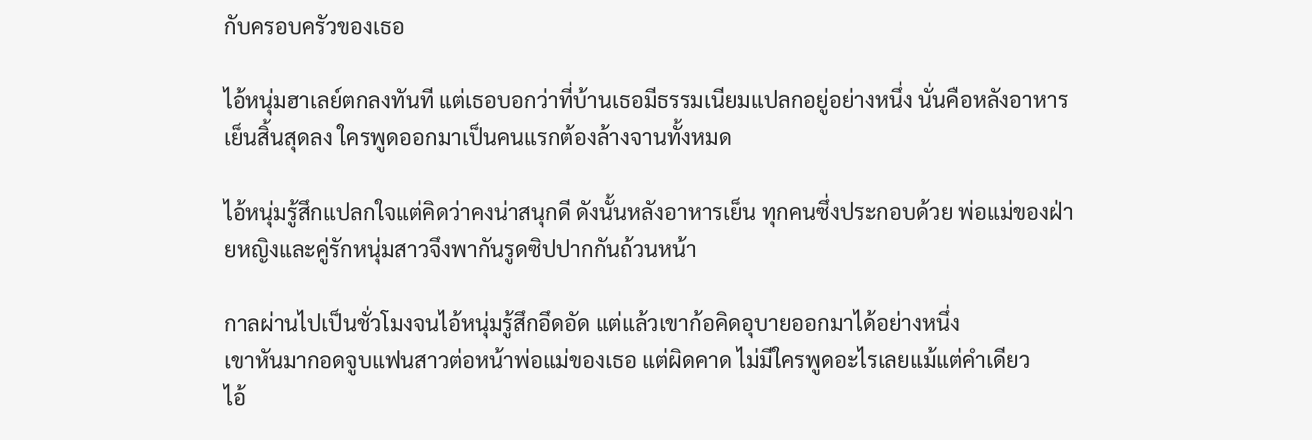กับครอบครัวของเธอ

ไอ้หนุ่มฮาเลย์ตกลงทันที แต่เธอบอกว่าที่บ้านเธอมีธรรมเนียมแปลกอยู่อย่างหนึ่ง นั่นคือหลังอาหารเย็นสิ้นสุดลง ใครพูดออกมาเป็นคนแรกต้องล้างจานทั้งหมด

ไอ้หนุ่มรู้สึกแปลกใจแต่คิดว่าคงน่าสนุกดี ดังนั้นหลังอาหารเย็น ทุกคนซึ่งประกอบด้วย พ่อแม่ของฝ่ายหญิงและคู่รักหนุ่มสาวจึงพากันรูดซิปปากกันถ้วนหน้า

กาลผ่านไปเป็นชั่วโมงจนไอ้หนุ่มรู้สึกอึดอัด แต่แล้วเขาก้อคิดอุบายออกมาได้อย่างหนึ่ง
เขาหันมากอดจูบแฟนสาวต่อหน้าพ่อแม่ของเธอ แต่ผิดคาด ไม่มีใครพูดอะไรเลยแม้แต่คำเดียว
ไอ้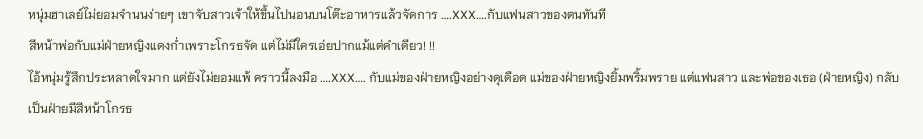หนุ่มฮาเลย์ไม่ยอมจำนนง่ายๆ เขาจับสาวเจ้าให้ขึ้นไปนอนบนโต๊ะอาหารแล้วจัดการ ….XXX….กับแฟนสาวของตนทันที
สีหน้าพ่อกับแม่ฝ่ายหญิงแดงก่ำเพราะโกรธจัด แต่ไม่มีใครเอ่ยปากแม้แต่คำเดียว! !!
ไอ้หนุ่มรู้สึกประหลาดใจมาก แต่ยังไม่ยอมแพ้ คราวนี้ลงมือ ….XXX…. กับแม่ของฝ่ายหญิงอย่างดุเดือด แม่ของฝ่ายหญิงยิ้มพริ้มพราย แต่แฟนสาว และพ่อของเธอ (ฝ่ายหญิง) กลับเป็นฝ่ายมีสีหน้าโกรธ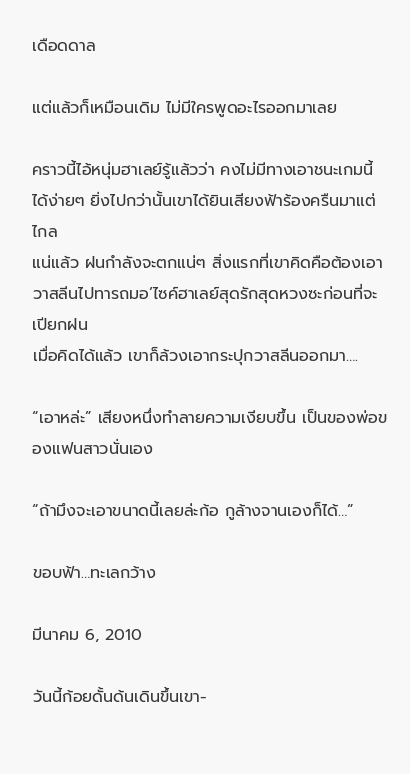เดือดดาล

แต่แล้วก็เหมือนเดิม ไม่มีใครพูดอะไรออกมาเลย

คราวนี้ไอ้หนุ่มฮาเลย์รู้แล้วว่า คงไม่มีทางเอาชนะเกมนี้ได้ง่ายๆ ยิ่งไปกว่านั้นเขาได้ยินเสียงฟ้าร้องครืนมาแต่ไกล
แน่แล้ว ฝนกำลังจะตกแน่ๆ สิ่งแรกที่เขาคิดคือต้องเอาวาสลีนไปทารถมอ’ไซค์ฮาเลย์สุดรักสุดหวงซะก่อนที่จะเปียกฝน
เมื่อคิดได้แล้ว เขาก็ล้วงเอากระปุกวาสลีนออกมา….

“เอาหล่ะ” เสียงหนึ่งทำลายความเงียบขึ้น เป็นของพ่อของแฟนสาวนั่นเอง

“ถ้ามึงจะเอาขนาดนี้เลยล่ะก้อ กูล้างจานเองก็ได้…”

ขอบฟ้า…ทะเลกว้าง

มีนาคม 6, 2010

วันนี้ก้อยดั้นด้นเดินขึ้นเขา-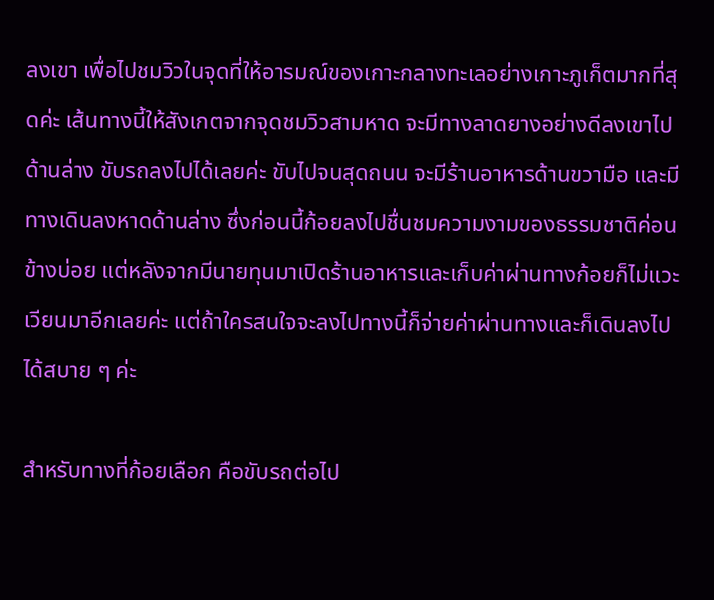ลงเขา เพื่อไปชมวิวในจุดที่ให้อารมณ์ของเกาะกลางทะเลอย่างเกาะภูเก็ตมากที่สุดค่ะ เส้นทางนี้ให้สังเกตจากจุดชมวิวสามหาด จะมีทางลาดยางอย่างดีลงเขาไปด้านล่าง ขับรถลงไปได้เลยค่ะ ขับไปจนสุดถนน จะมีร้านอาหารด้านขวามือ และมีทางเดินลงหาดด้านล่าง ซึ่งก่อนนี้ก้อยลงไปชื่นชมความงามของธรรมชาติค่อนข้างบ่อย แต่หลังจากมีนายทุนมาเปิดร้านอาหารและเก็บค่าผ่านทางก้อยก็ไม่แวะเวียนมาอีกเลยค่ะ แต่ถ้าใครสนใจจะลงไปทางนี้ก็จ่ายค่าผ่านทางและก็เดินลงไปได้สบาย ๆ ค่ะ

สำหรับทางที่ก้อยเลือก คือขับรถต่อไป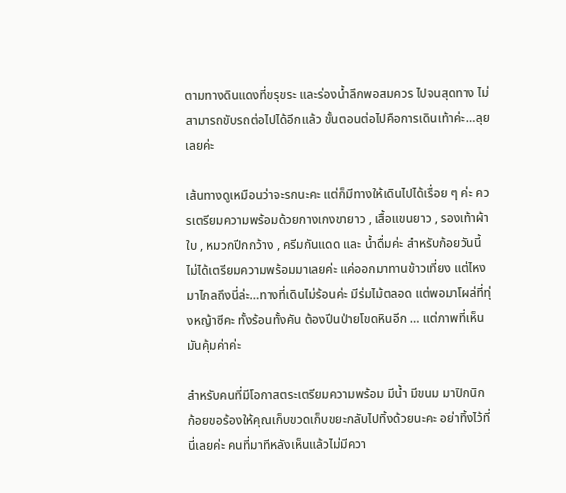ตามทางดินแดงที่ขรุขระ และร่องน้ำลึกพอสมควร ไปจนสุดทาง ไม่สามารถขับรถต่อไปได้อีกแล้ว ขั้นตอนต่อไปคือการเดินเท้าค่ะ…ลุยเลยค่ะ

เส้นทางดูเหมือนว่าจะรกนะคะ แต่ก็มีทางให้เดินไปได้เรื่อย ๆ ค่ะ ควรเตรียมความพร้อมด้วยกางเกงขายาว , เสื้อแขนยาว , รองเท้าผ้าใบ , หมวกปีกกว้าง , ครีมกันแดด และ น้ำดื่มค่ะ สำหรับก้อยวันนี้ไม่ได้เตรียมความพร้อมมาเลยค่ะ แค่ออกมาทานข้าวเที่ยง แต่ไหงมาไกลถึงนี่ล่ะ…ทางที่เดินไม่ร้อนค่ะ มีร่มไม้ตลอด แต่พอมาโผล่ที่ทุ่งหญ้าซีคะ ทั้งร้อนทั้งคัน ต้องปีนป่ายโขดหินอีก … แต่ภาพที่เห็นมันคุ้มค่าค่ะ

สำหรับคนที่มีโอกาสตระเตรียมความพร้อม มีน้ำ มีขนม มาปิกนิก ก้อยขอร้องให้คุณเก็บขวดเก็บขยะกลับไปทิ้งด้วยนะคะ อย่าทิ้งไว้ที่นี่เลยค่ะ คนที่มาทีหลังเห็นแล้วไม่มีควา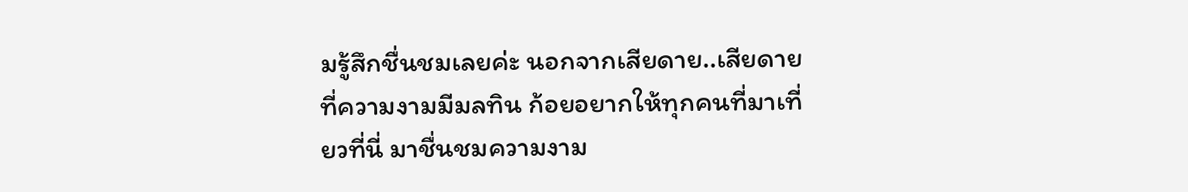มรู้สึกชื่นชมเลยค่ะ นอกจากเสียดาย..เสียดายที่ความงามมีมลทิน ก้อยอยากให้ทุกคนที่มาเที่ยวที่นี่ มาชื่นชมความงาม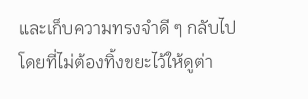และเก็บความทรงจำดี ๆ กลับไป โดยที่ไม่ต้องทิ้งขยะไว้ให้ดูต่า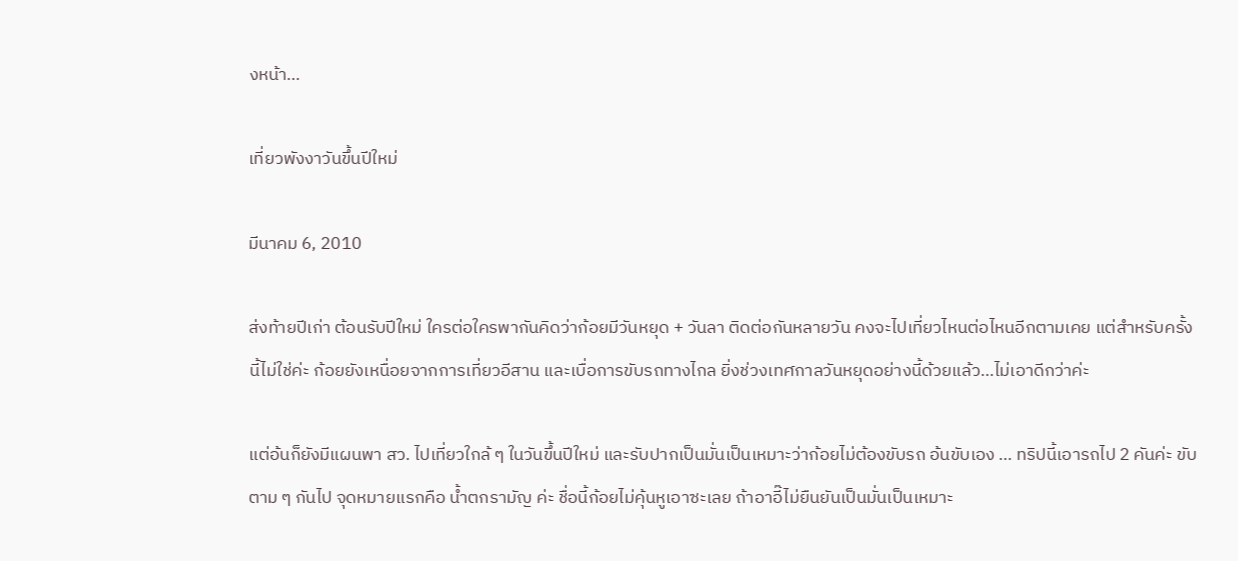งหน้า…

เที่ยวพังงาวันขึ้นปีใหม่

มีนาคม 6, 2010

ส่งท้ายปีเก่า ต้อนรับปีใหม่ ใครต่อใครพากันคิดว่าก้อยมีวันหยุด + วันลา ติดต่อกันหลายวัน คงจะไปเที่ยวไหนต่อไหนอีกตามเคย แต่สำหรับครั้งนี้ไม่ใช่ค่ะ ก้อยยังเหนื่อยจากการเที่ยวอีสาน และเบื่อการขับรถทางไกล ยิ่งช่วงเทศกาลวันหยุดอย่างนี้ด้วยแล้ว…ไม่เอาดีกว่าค่ะ

แต่อ้นก็ยังมีแผนพา สว. ไปเที่ยวใกล้ ๆ ในวันขึ้นปีใหม่ และรับปากเป็นมั่นเป็นเหมาะว่าก้อยไม่ต้องขับรถ อ้นขับเอง … ทริปนี้เอารถไป 2 คันค่ะ ขับตาม ๆ กันไป จุดหมายแรกคือ น้ำตกรามัญ ค่ะ ชื่อนี้ก้อยไม่คุ้นหูเอาซะเลย ถ้าอาอี๊ไม่ยืนยันเป็นมั่นเป็นเหมาะ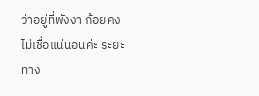ว่าอยู่ที่พังงา ก้อยคงไม่เชื่อแน่นอนค่ะ ระยะทาง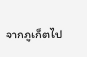จากภูเก็ตไป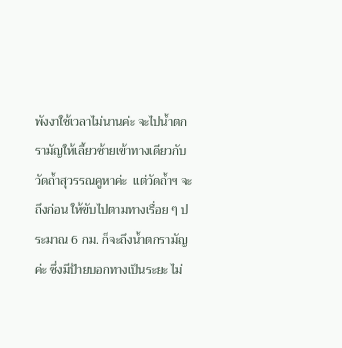พังงาใช้เวลาไม่นานค่ะ จะไปน้ำตกรามัญให้เลี้ยวซ้ายเข้าทางเดียวกับวัดถ้ำสุวรรณคูหาค่ะ  แต่วัดถ้ำฯ จะถึงก่อน ให้ขับไปตามทางเรื่อย ๆ ประมาณ 6 กม. ก็จะถึงน้ำตกรามัญค่ะ ซึ่งมีป้ายบอกทางเป็นระยะ ไม่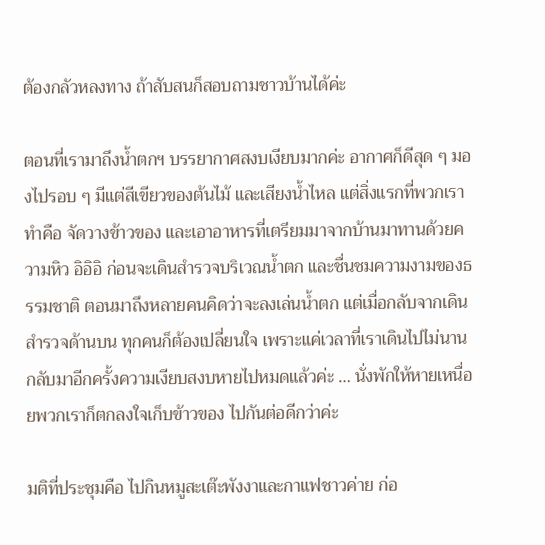ต้องกลัวหลงทาง ถ้าสับสนก็สอบถามชาวบ้านได้ค่ะ

ตอนที่เรามาถึงน้ำตกฯ บรรยากาศสงบเงียบมากค่ะ อากาศก็ดีสุด ๆ มองไปรอบ ๆ มีแต่สีเขียวของต้นไม้ และเสียงน้ำไหล แต่สิ่งแรกที่พวกเราทำคือ จัดวางข้าวของ และเอาอาหารที่เตรียมมาจากบ้านมาทานด้วยความหิว อิอิอิ ก่อนจะเดินสำรวจบริเวณน้ำตก และชื่นชมความงามของธรรมชาติ ตอนมาถึงหลายคนคิดว่าจะลงเล่นน้ำตก แต่เมื่อกลับจากเดินสำรวจด้านบน ทุกคนก็ต้องเปลี่ยนใจ เพราะแค่เวลาที่เราเดินไปไม่นาน กลับมาอีกครั้งความเงียบสงบหายไปหมดแล้วค่ะ … นั่งพักให้หายเหนื่อยพวกเราก็ตกลงใจเก็บข้าวของ ไปกันต่อดีกว่าค่ะ

มติที่ประชุมคือ ไปกินหมูสะเต๊ะพังงาและกาแฟชาวค่าย ก่อ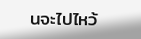นจะไปไหว้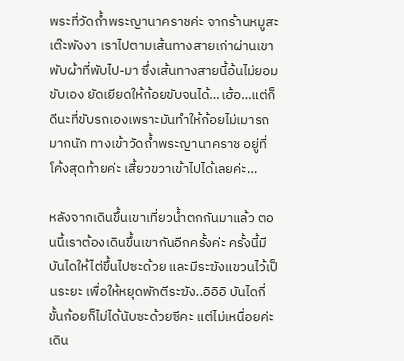พระที่วัดถ้ำพระญานาคราชค่ะ จากร้านหมูสะเต๊ะพังงา เราไปตามเส้นทางสายเก่าผ่านเขาพับผ้าที่พับไป-มา ซึ่งเส้นทางสายนี้อ้นไม่ยอมขับเอง ยัดเยียดให้ก้อยขับจนได้…เฮ้อ…แต่ก็ดีนะที่ขับรถเองเพราะมันทำให้ก้อยไม่เมารถมากนัก ทางเข้าวัดถ้ำพระญานาคราช อยู่ที่โค้งสุดท้ายค่ะ เสี้ยวขวาเข้าไปได้เลยค่ะ…

หลังจากเดินขึ้นเขาเที่ยวน้ำตกกันมาแล้ว ตอนนี้เราต้องเดินขึ้นเขากันอีกครั้งค่ะ ครั้งนี้มีบันไดให้ไต่ขึ้นไปซะด้วย และมีระฆังแขวนไว้เป็นระยะ เพื่อให้หยุดพักตีระฆัง..อิอิอิ บันไดกี่ขั้นก้อยก็ไม่ได้นับซะด้วยซีคะ แต่ไม่เหนื่อยค่ะ เดิน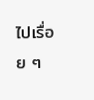ไปเรื่อย ๆ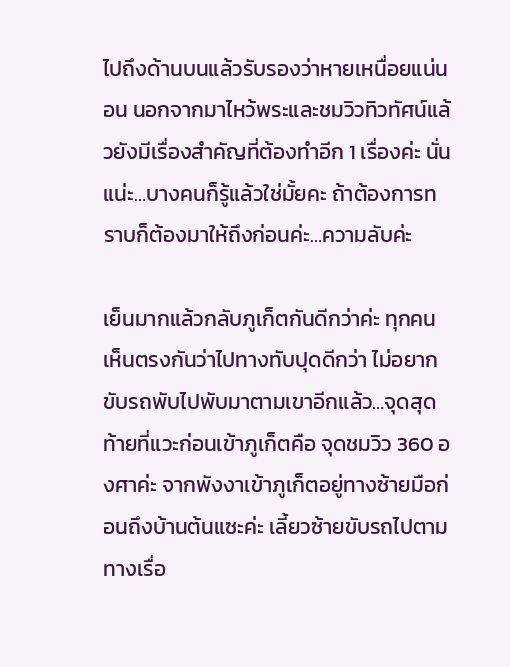ไปถึงด้านบนแล้วรับรองว่าหายเหนื่อยแน่นอน นอกจากมาไหว้พระและชมวิวทิวทัศน์แล้วยังมีเรื่องสำคัญที่ต้องทำอีก 1 เรื่องค่ะ นั่นแน่ะ…บางคนก็รู้แล้วใช่มั้ยคะ ถ้าต้องการทราบก็ต้องมาให้ถึงก่อนค่ะ…ความลับค่ะ

เย็นมากแล้วกลับภูเก็ตกันดีกว่าค่ะ ทุกคนเห็นตรงกันว่าไปทางทับปุดดีกว่า ไม่อยากขับรถพับไปพับมาตามเขาอีกแล้ว…จุดสุดท้ายที่แวะก่อนเข้าภูเก็ตคือ จุดชมวิว 360 องศาค่ะ จากพังงาเข้าภูเก็ตอยู่ทางซ้ายมือก่อนถึงบ้านต้นแซะค่ะ เลี้ยวซ้ายขับรถไปตามทางเรื่อ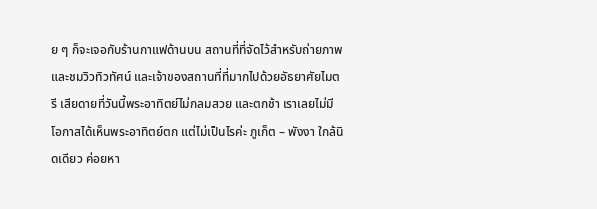ย ๆ ก็จะเจอกับร้านกาแฟด้านบน สถานที่ที่จัดไว้สำหรับถ่ายภาพและชมวิวทิวทัศน์ และเจ้าของสถานที่ที่มากไปด้วยอัธยาศัยไมตรี เสียดายที่วันนี้พระอาทิตย์ไม่กลมสวย และตกช้า เราเลยไม่มีโอกาสได้เห็นพระอาทิตย์ตก แต่ไม่เป็นไรค่ะ ภูเก็ต – พังงา ใกล้นิดเดียว ค่อยหา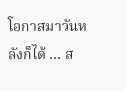โอกาสมาวันหลังก็ได้ … ส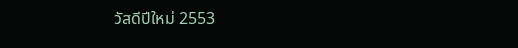วัสดีปีใหม่ 2553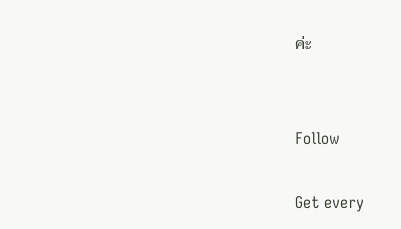ค่ะ


Follow

Get every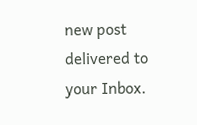new post delivered to your Inbox.